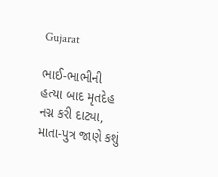Gujarat

ભાઈ-ભાભીની હત્યા બાદ મૃતદેહ નગ્ન કરી દાટ્યા, માતા-પુત્ર જાણે કશું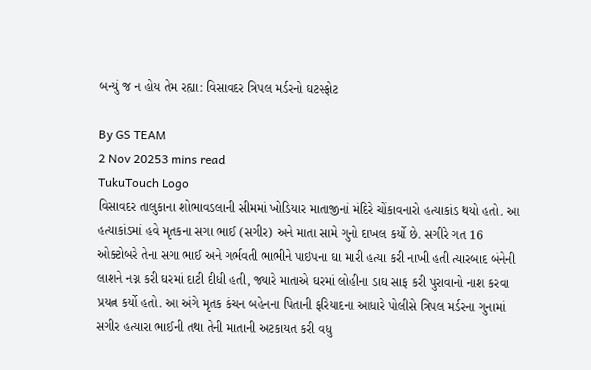બન્યું જ ન હોય તેમ રહ્યા: વિસાવદર ત્રિપલ મર્ડરનો ઘટસ્ફોટ

By GS TEAM
2 Nov 20253 mins read
TukuTouch Logo
વિસાવદર તાલુકાના શોભાવડલાની સીમમાં ખોડિયાર માતાજીનાં મંદિરે ચોંકાવનારો હત્યાકાંડ થયો હતો. આ હત્યાકાંડમાં હવે મૃતકના સગા ભાઈ (સગીર) અને માતા સામે ગુનો દાખલ કર્યો છે. સગીરે ગત 16 ઓક્ટોબરે તેના સગા ભાઈ અને ગર્ભવતી ભાભીને પાઇપના ઘા મારી હત્યા કરી નાખી હતી ત્યારબાદ બંનેની લાશને નગ્ન કરી ઘરમાં દાટી દીધી હતી, જ્યારે માતાએ ઘરમાં લોહીના ડાઘ સાફ કરી પુરાવાનો નાશ કરવા પ્રયત્ન કર્યો હતો. આ અંગે મૃતક કંચન બહેનના પિતાની ફરિયાદના આધારે પોલીસે ત્રિપલ મર્ડરના ગુનામાં સગીર હત્યારા ભાઈની તથા તેની માતાની અટકાયત કરી વધુ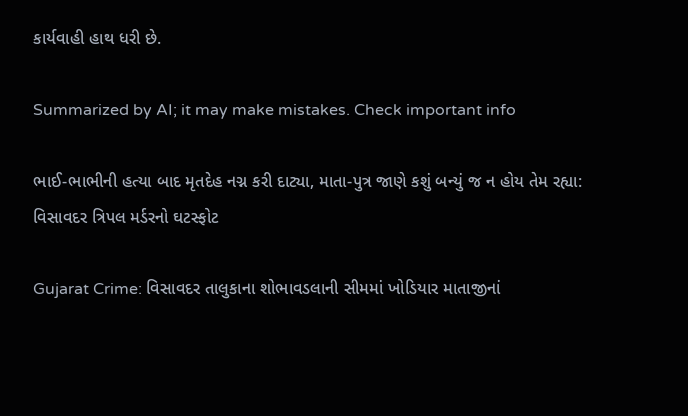કાર્યવાહી હાથ ધરી છે.

Summarized by AI; it may make mistakes. Check important info

ભાઈ-ભાભીની હત્યા બાદ મૃતદેહ નગ્ન કરી દાટ્યા, માતા-પુત્ર જાણે કશું બન્યું જ ન હોય તેમ રહ્યા: વિસાવદર ત્રિપલ મર્ડરનો ઘટસ્ફોટ

Gujarat Crime: વિસાવદર તાલુકાના શોભાવડલાની સીમમાં ખોડિયાર માતાજીનાં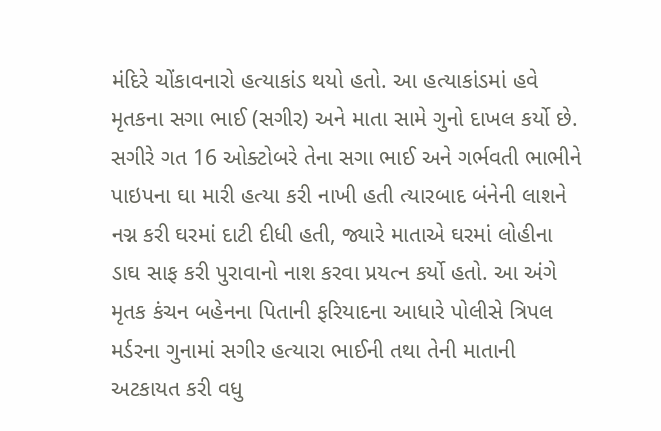મંદિરે ચોંકાવનારો હત્યાકાંડ થયો હતો. આ હત્યાકાંડમાં હવે મૃતકના સગા ભાઈ (સગીર) અને માતા સામે ગુનો દાખલ કર્યો છે. સગીરે ગત 16 ઓક્ટોબરે તેના સગા ભાઈ અને ગર્ભવતી ભાભીને પાઇપના ઘા મારી હત્યા કરી નાખી હતી ત્યારબાદ બંનેની લાશને નગ્ન કરી ઘરમાં દાટી દીધી હતી, જ્યારે માતાએ ઘરમાં લોહીના ડાઘ સાફ કરી પુરાવાનો નાશ કરવા પ્રયત્ન કર્યો હતો. આ અંગે મૃતક કંચન બહેનના પિતાની ફરિયાદના આધારે પોલીસે ત્રિપલ મર્ડરના ગુનામાં સગીર હત્યારા ભાઈની તથા તેની માતાની અટકાયત કરી વધુ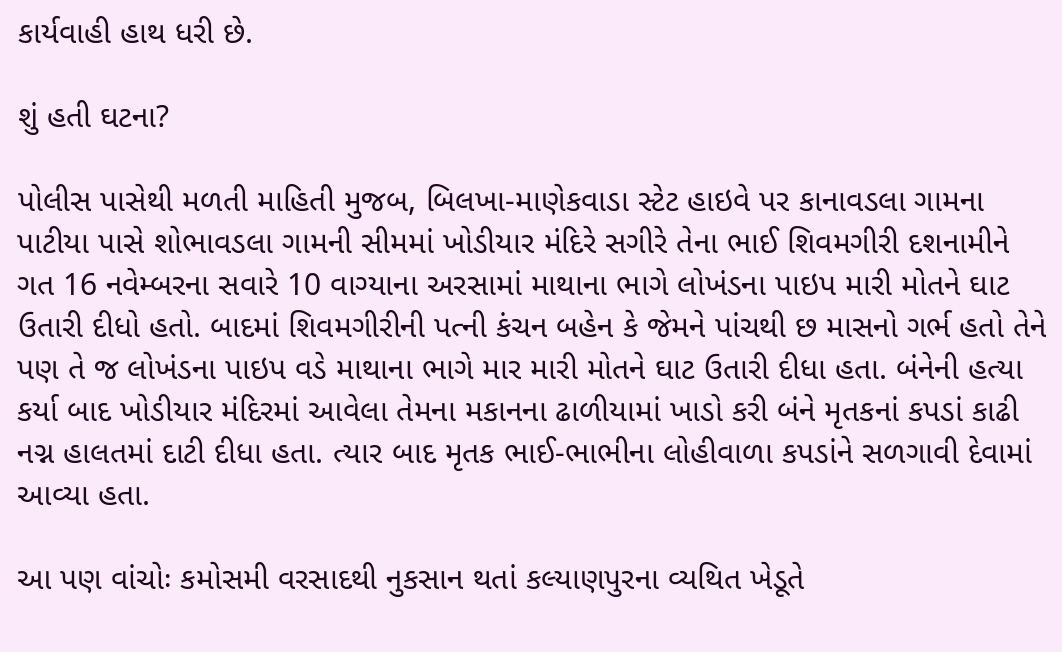કાર્યવાહી હાથ ધરી છે.

શું હતી ઘટના?

પોલીસ પાસેથી મળતી માહિતી મુજબ, બિલખા-માણેકવાડા સ્ટેટ હાઇવે પર કાનાવડલા ગામના પાટીયા પાસે શોભાવડલા ગામની સીમમાં ખોડીયાર મંદિરે સગીરે તેના ભાઈ શિવમગીરી દશનામીને ગત 16 નવેમ્બરના સવારે 10 વાગ્યાના અરસામાં માથાના ભાગે લોખંડના પાઇપ મારી મોતને ઘાટ ઉતારી દીધો હતો. બાદમાં શિવમગીરીની પત્ની કંચન બહેન કે જેમને પાંચથી છ માસનો ગર્ભ હતો તેને પણ તે જ લોખંડના પાઇપ વડે માથાના ભાગે માર મારી મોતને ઘાટ ઉતારી દીધા હતા. બંનેની હત્યા કર્યા બાદ ખોડીયાર મંદિરમાં આવેલા તેમના મકાનના ઢાળીયામાં ખાડો કરી બંને મૃતકનાં કપડાં કાઢી નગ્ન હાલતમાં દાટી દીધા હતા. ત્યાર બાદ મૃતક ભાઈ-ભાભીના લોહીવાળા કપડાંને સળગાવી દેવામાં આવ્યા હતા.

આ પણ વાંચોઃ કમોસમી વરસાદથી નુકસાન થતાં કલ્યાણપુરના વ્યથિત ખેડૂતે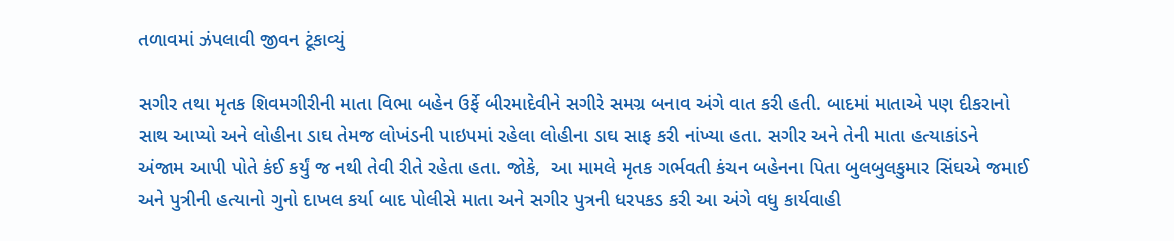તળાવમાં ઝંપલાવી જીવન ટૂંકાવ્યું

સગીર તથા મૃતક શિવમગીરીની માતા વિભા બહેન ઉર્ફે બીરમાદેવીને સગીરે સમગ્ર બનાવ અંગે વાત કરી હતી. બાદમાં માતાએ પણ દીકરાનો સાથ આપ્યો અને લોહીના ડાઘ તેમજ લોખંડની પાઇપમાં રહેલા લોહીના ડાઘ સાફ કરી નાંખ્યા હતા. સગીર અને તેની માતા હત્યાકાંડને અંજામ આપી પોતે કંઈ કર્યું જ નથી તેવી રીતે રહેતા હતા. જોકે,  આ મામલે મૃતક ગર્ભવતી કંચન બહેનના પિતા બુલબુલકુમાર સિંઘએ જમાઈ અને પુત્રીની હત્યાનો ગુનો દાખલ કર્યા બાદ પોલીસે માતા અને સગીર પુત્રની ધરપકડ કરી આ અંગે વધુ કાર્યવાહી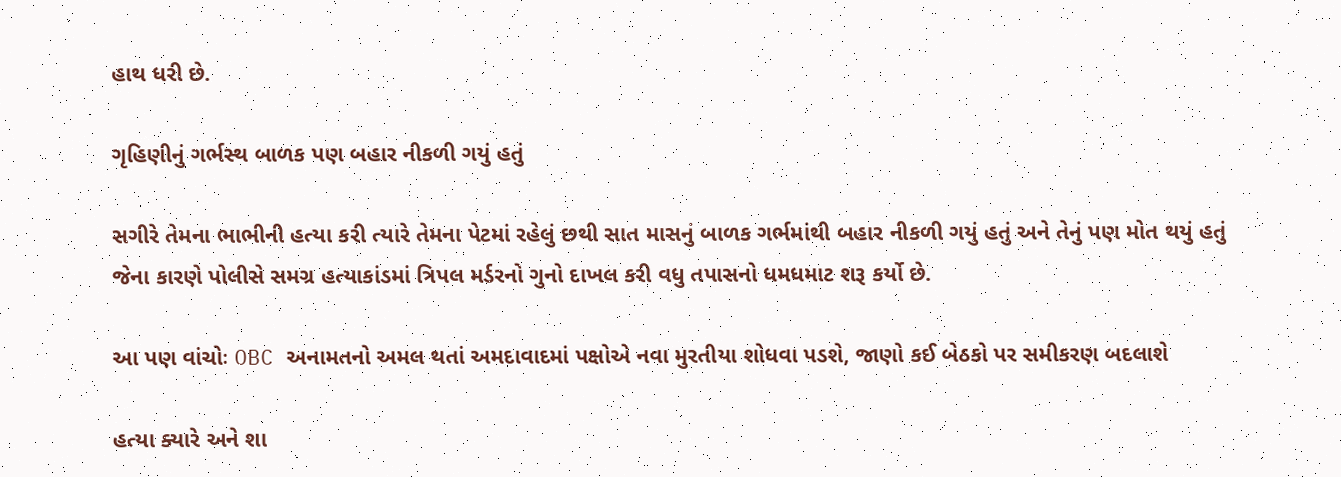હાથ ધરી છે.

ગૃહિણીનું ગર્ભસ્થ બાળક પણ બહાર નીકળી ગયું હતું

સગીરે તેમના ભાભીની હત્યા કરી ત્યારે તેમના પેટમાં રહેલું છથી સાત માસનું બાળક ગર્ભમાંથી બહાર નીકળી ગયું હતું અને તેનું પણ મોત થયું હતું જેના કારણે પોલીસે સમગ્ર હત્યાકાંડમાં ત્રિપલ મર્ડરનો ગુનો દાખલ કરી વધુ તપાસનો ધમધમાટ શરૂ કર્યો છે.

આ પણ વાંચોઃ OBC અનામતનો અમલ થતાં અમદાવાદમાં પક્ષોએ નવા મુરતીયા શોધવા પડશે, જાણો કઈ બેઠકો પર સમીકરણ બદલાશે

હત્યા ક્યારે અને શા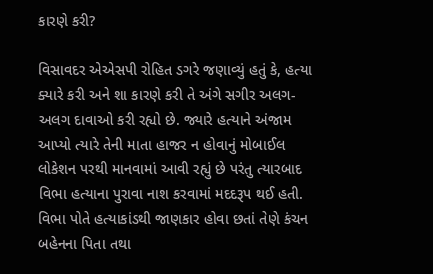કારણે કરી?

વિસાવદર એએસપી રોહિત ડગરે જણાવ્યું હતું કે, હત્યા ક્યારે કરી અને શા કારણે કરી તે અંગે સગીર અલગ-અલગ દાવાઓ કરી રહ્યો છે. જ્યારે હત્યાને અંજામ આપ્યો ત્યારે તેની માતા હાજર ન હોવાનું મોબાઈલ લોકેશન પરથી માનવામાં આવી રહ્યું છે પરંતુ ત્યારબાદ વિભા હત્યાના પુરાવા નાશ કરવામાં મદદરૂપ થઈ હતી. વિભા પોતે હત્યાકાંડથી જાણકાર હોવા છતાં તેણે કંચન બહેનના પિતા તથા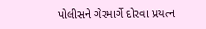પોલીસને ગેરમાર્ગે દોરવા પ્રયત્ન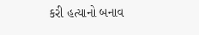કરી હત્યાનો બનાવ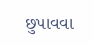છુપાવવા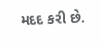મદદ કરી છે.